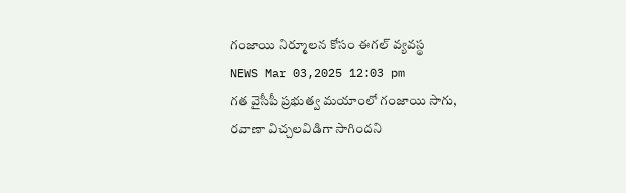గంజాయి నిర్మూలన కోసం ఈగల్ వ్యవస్థ
NEWS Mar 03,2025 12:03 pm
గత వైసీపీ ప్రభుత్వ మయాంలో గంజాయి సాగు, రవాణా విచ్చలవిడిగా సాగిందని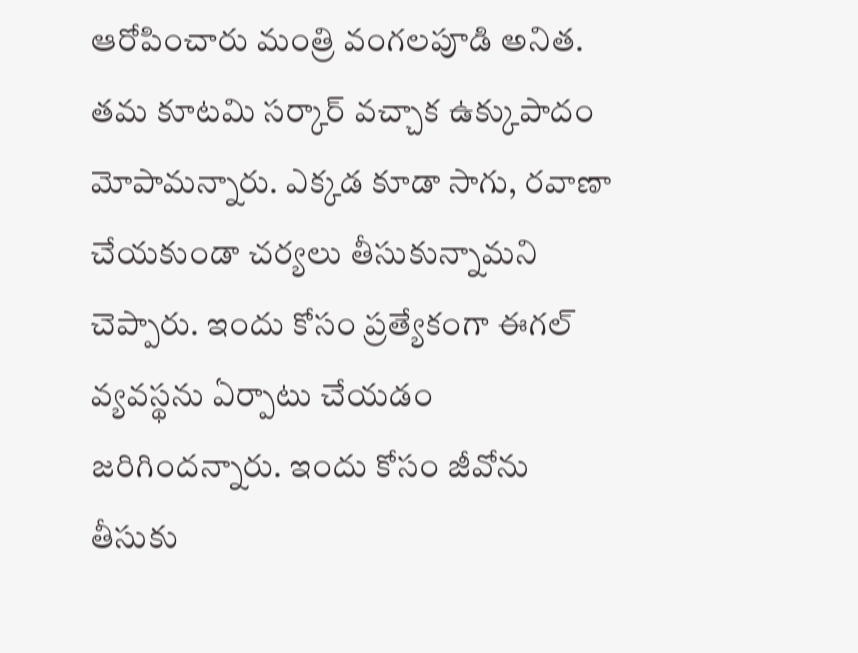ఆరోపించారు మంత్రి వంగలపూడి అనిత. తమ కూటమి సర్కార్ వచ్చాక ఉక్కుపాదం మోపామన్నారు. ఎక్కడ కూడా సాగు, రవాణా చేయకుండా చర్యలు తీసుకున్నామని చెప్పారు. ఇందు కోసం ప్రత్యేకంగా ఈగల్ వ్యవస్థను ఏర్పాటు చేయడం జరిగిందన్నారు. ఇందు కోసం జీవోను తీసుకు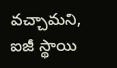వచ్చామని, ఐజీ స్థాయి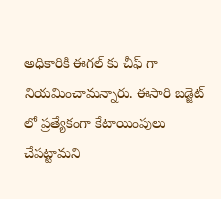అధికారికి ఈగల్ కు చీఫ్ గా నియమించామన్నారు. ఈసారి బడ్జెట్ లో ప్రత్యేకంగా కేటాయింపులు చేపట్టామని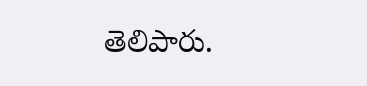తెలిపారు.